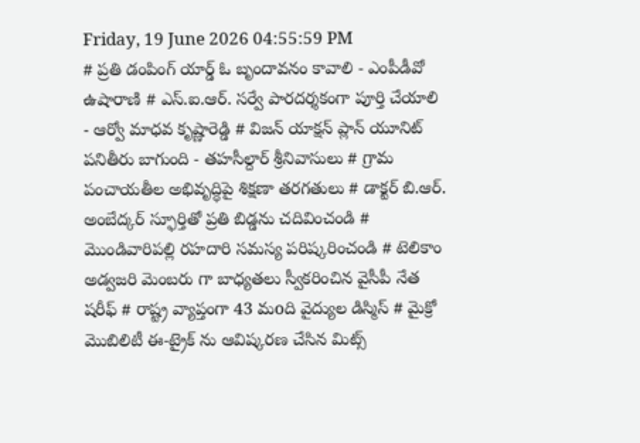Friday, 19 June 2026 04:55:59 PM
# ప్రతి డంపింగ్ యార్డ్ ఓ బృందావనం కావాలి - ఎంపీడీవో ఉషారాణి # ఎస్.ఐ.ఆర్. సర్వే పారదర్శకంగా పూర్తి చేయాలి - ఆర్వో మాధవ కృష్ణారెడ్డి # విజన్ యాక్షన్ ప్లాన్ యూనిట్ పనితీరు బాగుంది - తహసీల్దార్ శ్రీనివాసులు # గ్రామ పంచాయతీల అభివృద్ధిపై శిక్షణా తరగతులు # డాక్టర్ బి.ఆర్. అంబేద్కర్ స్ఫూర్తితో ప్రతి బిడ్డను చదివించండి # మొండివారిపల్లి రహదారి సమస్య పరిష్కరించండి # టెలికాం అడ్వజరి మెంబరు గా బాధ్యతలు స్వీకరించిన వైసీపీ నేత షరీఫ్‌ # రాష్ట్ర వ్యాప్తంగా 43 మoది వైద్యుల డిస్మిస్ # మైక్రో మొబిలిటీ ఈ-ట్రైక్ ను ఆవిష్కరణ చేసిన మిట్స్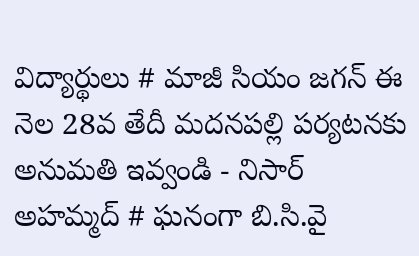విద్యార్థులు # మాజీ సియం జగన్ ఈ నెల 28వ తేదీ మదనపల్లి పర్యటనకు అనుమతి ఇవ్వండి - నిసార్ అహమ్మద్ # ఘనంగా బి.సి.వై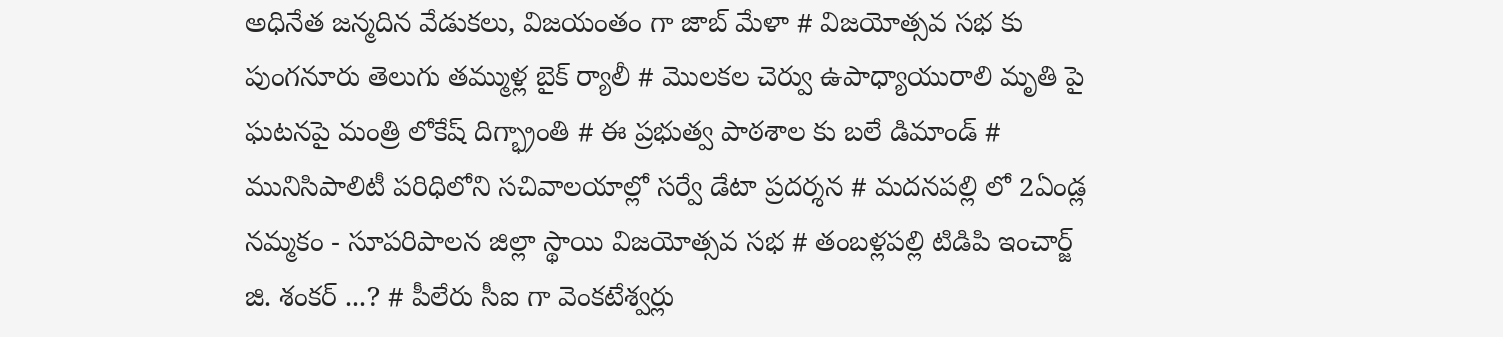అధినేత జన్మదిన వేడుకలు, విజయంతం గా జాబ్ మేళా # విజయోత్సవ సభ కు పుంగనూరు తెలుగు తమ్ముళ్ల బైక్ ర్యాలీ # మొలకల చెర్వు ఉపాధ్యాయురాలి మృతి పై ఘటనపై మంత్రి లోకేష్ దిగ్భ్రాంతి # ఈ ప్రభుత్వ పాఠశాల కు బలే డిమాండ్ # మునిసిపాలిటీ పరిధిలోని సచివాలయాల్లో సర్వే డేటా ప్రదర్శన # మదనపల్లి లో 2ఏండ్ల నమ్మకం - సూపరిపాలన జిల్లా స్థాయి విజయోత్సవ సభ # తంబళ్లపల్లి టిడిపి ఇంచార్జ్ జి. శంకర్ ...? # పీలేరు సీఐ గా వెంకటేశ్వర్లు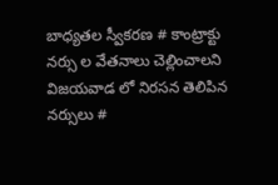బాధ్యతల స్వీకరణ # కాంట్రాక్టు నర్సు ల వేతనాలు చెల్లించాలని విజయవాడ లో నిరసన తెలిపిన నర్సులు #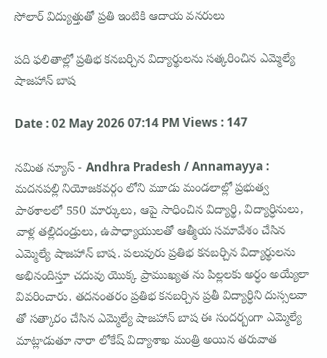సోలార్ విద్యుత్తుతో ప్రతి ఇంటికి ఆదాయ వనరులు

పది ఫలితాల్లో ప్రతిభ కనబర్చిన విద్యార్థులను సత్కరించిన ఎమ్మెల్యే షాజహాన్ బాష

Date : 02 May 2026 07:14 PM Views : 147

నమిత న్యూస్ - Andhra Pradesh / Annamayya : మదనపల్లి నియోజకవర్గం లోని మూడు మండలాల్లో ప్రభుత్వ పాఠశాలలో 550 మార్కులు, ఆపై సాధించిన విద్యార్థి, విద్యార్ధినులు, వాళ్ల తల్లిదండ్రులు, ఉపాధ్యాయులతో ఆత్మీయ సమావేశం చేసిన ఎమ్మెల్యే షాజహాన్ బాష. పలువురు ప్రతిభ కనబర్చిన విద్యార్థులను అభినందిస్తూ చదువు యొక్క ప్రాముఖ్యత ను పిల్లలకు అర్ధం అయ్యేలా వివరించారు. తదనంతరం ప్రతిభ కనబర్చిన ప్రతీ విద్యార్ధిని దుస్సలవా తో సత్కారం చేసిన ఎమ్మెల్యే షాజహాన్ బాష ఈ సందర్బంగా ఎమ్మెల్యే మాట్లాడుతూ నారా లోకేష్ విద్యాశాఖ మంత్రి అయిన తరువాత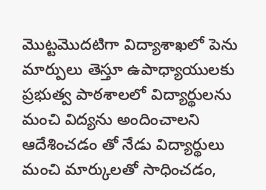మొట్టమొదటిగా విద్యాశాఖలో పెను మార్పులు తెస్తూ ఉపాధ్యాయులకు ప్రభుత్వ పాఠశాలలో విద్యార్థులను మంచి విద్యను అందించాలని ఆదేశించడం తో నేడు విద్యార్థులు మంచి మార్కులతో సాధించడం,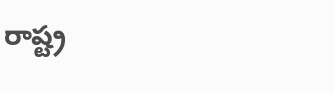రాష్ట్ర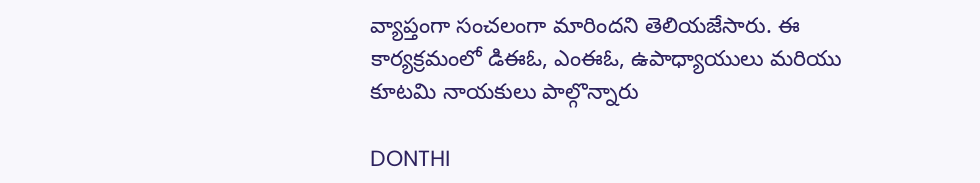వ్యాప్తంగా సంచలంగా మారిందని తెలియజేసారు. ఈ కార్యక్రమంలో డిఈఓ, ఎంఈఓ, ఉపాధ్యాయులు మరియు కూటమి నాయకులు పాల్గొన్నారు

DONTHI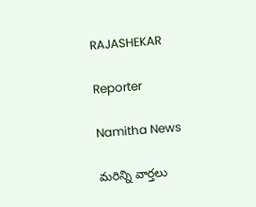RAJASHEKAR

Reporter

Namitha News

మరిన్ని వార్తలు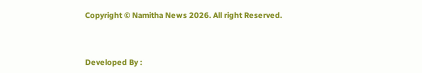Copyright © Namitha News 2026. All right Reserved.



Developed By :